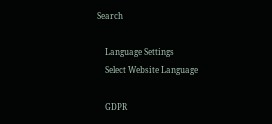Search

    Language Settings
    Select Website Language

    GDPR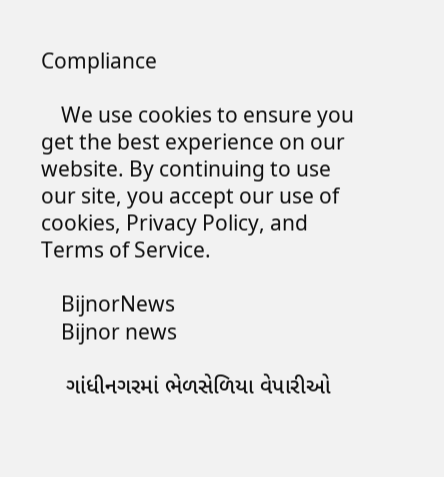Compliance

    We use cookies to ensure you get the best experience on our website. By continuing to use our site, you accept our use of cookies, Privacy Policy, and Terms of Service.

    BijnorNews
    Bijnor news

    ગાંધીનગરમાં ભેળસેળિયા વેપારીઓ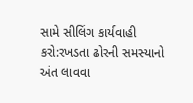સામે સીલિંગ કાર્યવાહી કરો:રખડતા ઢોરની સમસ્યાનો અંત લાવવા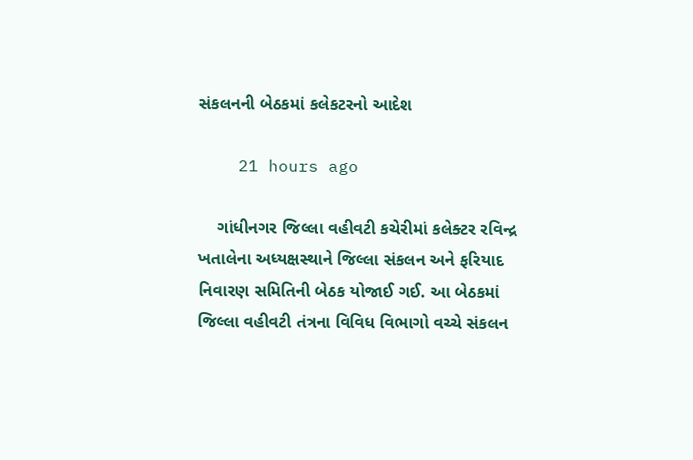સંકલનની બેઠકમાં કલેકટરનો આદેશ

    21 hours ago

    ગાંધીનગર જિલ્લા વહીવટી કચેરીમાં કલેક્ટર રવિન્દ્ર ખતાલેના અધ્યક્ષસ્થાને જિલ્લા સંકલન અને ફરિયાદ નિવારણ સમિતિની બેઠક યોજાઈ ગઈ. આ બેઠકમાં જિલ્લા વહીવટી તંત્રના વિવિધ વિભાગો વચ્ચે સંકલન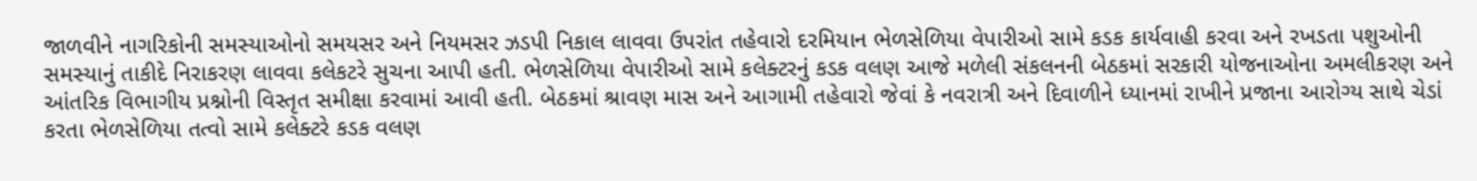જાળવીને નાગરિકોની સમસ્યાઓનો સમયસર અને નિયમસર ઝડપી નિકાલ લાવવા ઉપરાંત તહેવારો દરમિયાન ભેળસેળિયા વેપારીઓ સામે કડક કાર્યવાહી કરવા અને રખડતા પશુઓની સમસ્યાનું તાકીદે નિરાકરણ લાવવા કલેકટરે સુચના આપી હતી. ભેળસેળિયા વેપારીઓ સામે કલેક્ટરનું કડક વલણ આજે મળેલી સંકલનની બેઠકમાં સરકારી યોજનાઓના અમલીકરણ અને આંતરિક વિભાગીય પ્રશ્નોની વિસ્તૃત સમીક્ષા કરવામાં આવી હતી. બેઠકમાં શ્રાવણ માસ અને આગામી તહેવારો જેવાં કે નવરાત્રી અને દિવાળીને ધ્યાનમાં રાખીને પ્રજાના આરોગ્ય સાથે ચેડાં કરતા ભેળસેળિયા તત્વો સામે કલેક્ટરે કડક વલણ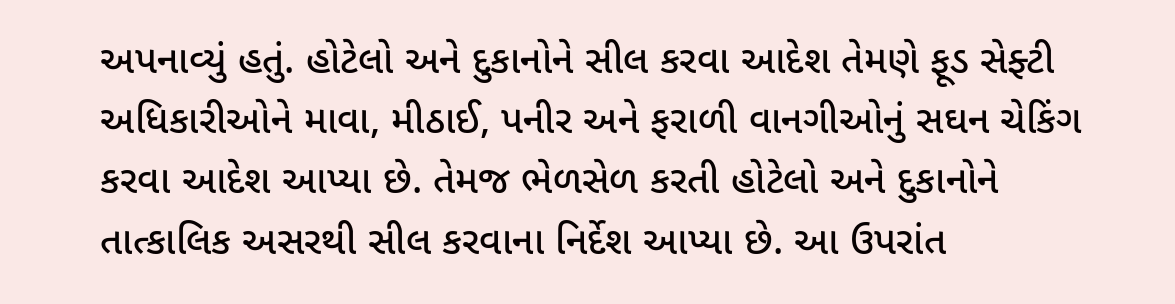અપનાવ્યું હતું. હોટેલો અને દુકાનોને સીલ કરવા આદેશ તેમણે ફૂડ સેફ્ટી અધિકારીઓને માવા, મીઠાઈ, પનીર અને ફરાળી વાનગીઓનું સઘન ચેકિંગ કરવા આદેશ આપ્યા છે. તેમજ ભેળસેળ કરતી હોટેલો અને દુકાનોને તાત્કાલિક અસરથી સીલ કરવાના નિર્દેશ આપ્યા છે. આ ઉપરાંત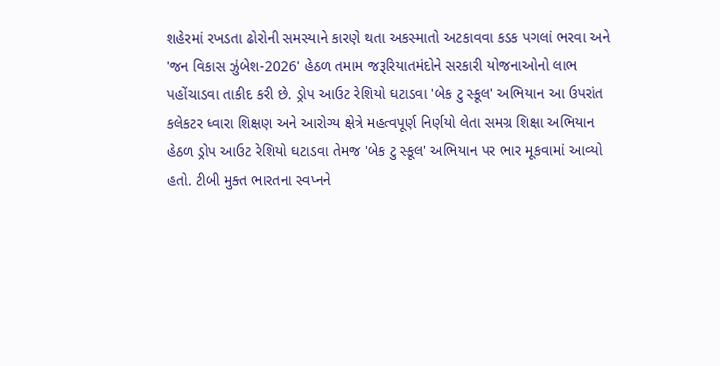શહેરમાં રખડતા ઢોરોની સમસ્યાને કારણે થતા અકસ્માતો અટકાવવા કડક પગલાં ભરવા અને 'જન વિકાસ ઝુંબેશ-2026' હેઠળ તમામ જરૂરિયાતમંદોને સરકારી યોજનાઓનો લાભ પહોંચાડવા તાકીદ કરી છે. ડ્રોપ આઉટ રેશિયો ઘટાડવા 'બેક ટુ સ્કૂલ' અભિયાન આ ઉપરાંત કલેકટર ધ્વારા શિક્ષણ અને આરોગ્ય ક્ષેત્રે મહત્વપૂર્ણ નિર્ણયો લેતા સમગ્ર શિક્ષા અભિયાન હેઠળ ડ્રોપ આઉટ રેશિયો ઘટાડવા તેમજ 'બેક ટુ સ્કૂલ' અભિયાન પર ભાર મૂકવામાં આવ્યો હતો. ટીબી મુક્ત ભારતના સ્વપ્નને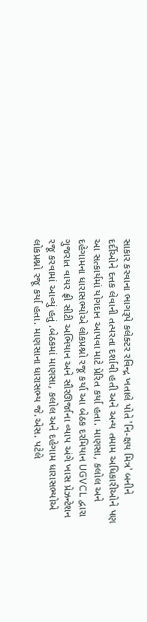સાકાર કરવાના ભાગરૂપે કલેક્ટર રવિન્દ્ર ખતાલે પોતે 'નિ-ક્ષય મિત્ર' બનીને દર્દીઓને દત્તક લેવાની તત્પરતા દર્શાવી હતી અને અન્ય તમામ અધિકારીઓને પણ આ સત્કાર્યમાં યોગદાન આપવા માટે પ્રેરિત કર્યા હતા. માણસા, કલોલ અને દહેગામના ધારાસભ્યોએ લોકપ્રશ્નો રજૂ કર્યા આ બેઠક દરમિયાન UGVCL દ્વારા ગુજરાત વાયર ફ્રી સીટી અભિયાન અને સૌરઊર્જાના વ્યાપ અંગે ખાસ પ્રેઝન્ટેશન રજૂ કરવામાં આવ્યું હતું .બેઠકમાં માણસા, કલોલ અને દહેગામ ધારાસભ્યોએ લોકપ્રશ્નો રજૂ કર્યા હતા. માણસાના ધારાસભ્ય જે.એસ. પટેલે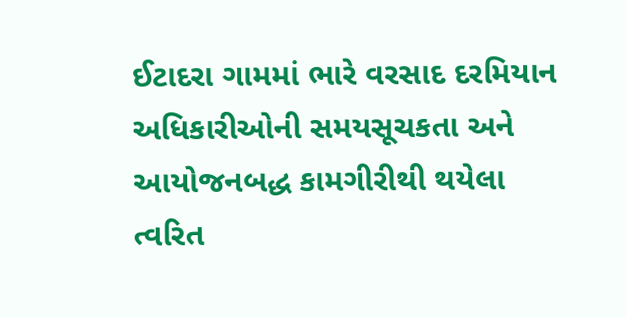ઈટાદરા ગામમાં ભારે વરસાદ દરમિયાન અધિકારીઓની સમયસૂચકતા અને આયોજનબદ્ધ કામગીરીથી થયેલા ત્વરિત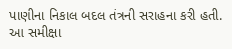પાણીના નિકાલ બદલ તંત્રની સરાહના કરી હતી. આ સમીક્ષા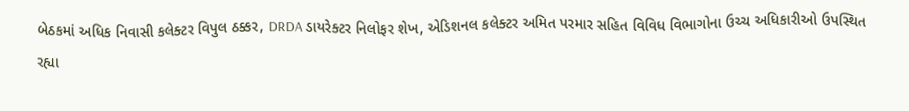બેઠકમાં અધિક નિવાસી કલેક્ટર વિપુલ ઠક્કર, DRDA ડાયરેક્ટર નિલોફર શેખ, એડિશનલ કલેક્ટર અમિત પરમાર સહિત વિવિધ વિભાગોના ઉચ્ચ અધિકારીઓ ઉપસ્થિત રહ્યા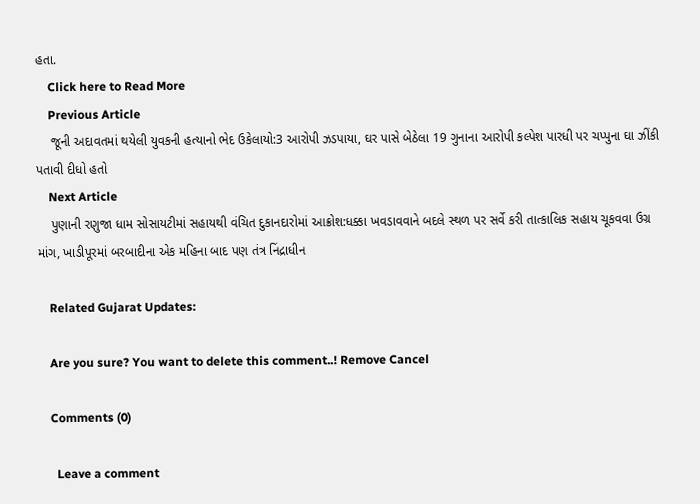હતા.
    Click here to Read More
    Previous Article
    જૂની અદાવતમાં થયેલી યુવકની હત્યાનો ભેદ ઉકેલાયો:3 આરોપી ઝડપાયા, ઘર પાસે બેઠેલા 19 ગુનાના આરોપી કલ્પેશ પારધી પર ચપ્પુના ઘા ઝીંકી પતાવી દીધો હતો
    Next Article
    પુણાની રણુજા ધામ સોસાયટીમાં સહાયથી વંચિત દુકાનદારોમાં આક્રોશ:ધક્કા ખવડાવવાને બદલે સ્થળ પર સર્વે કરી તાત્કાલિક સહાય ચૂકવવા ઉગ્ર માંગ, ખાડીપૂરમાં બરબાદીના એક મહિના બાદ પણ તંત્ર નિંદ્રાધીન

    Related Gujarat Updates:

    Are you sure? You want to delete this comment..! Remove Cancel

    Comments (0)

      Leave a comment